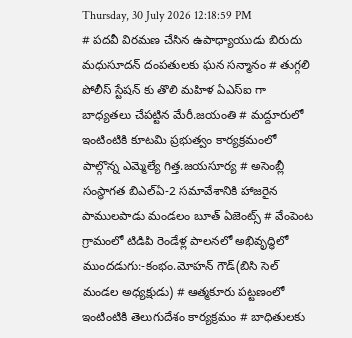Thursday, 30 July 2026 12:18:59 PM
# పదవీ విరమణ చేసిన ఉపాధ్యాయుడు బిరుదు మధుసూదన్ దంపతులకు ఘన సన్మానం # తుగ్గలి పోలీస్ స్టేషన్ కు తొలి మహిళ ఏఎస్ఐ గా బాధ్యతలు చేపట్టిన మేరీ.జయంతి # మద్దూరులో ఇంటింటికి కూటమి ప్రభుత్వం కార్యక్రమంలో పాల్గొన్న ఎమ్మెల్యే గిత్త.జయసూర్య # అసెంబ్లీ సంస్థాగత బిఎల్ఏ-2 సమావేశానికి హాజరైన పాములపాడు మండలం బూత్ ఏజెంట్స్ # వేంపెంట గ్రామంలో టిడిపి రెండేళ్ల పాలనలో అభివృద్ధిలో ముందడుగు:-కంభం.మోహన్ గౌడ్(బిసి సెల్ మండల అధ్యక్షుడు) # ఆత్మకూరు పట్టణంలో ఇంటింటికి తెలుగుదేశం కార్యక్రమం # బాధితులకు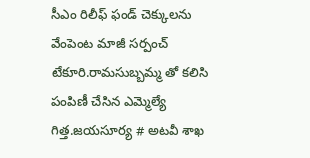సీఎం రిలీఫ్ ఫండ్ చెక్కులను వేంపెంట మాజీ సర్పంచ్ టేకూరి.రామసుబ్బమ్మ తో కలిసి పంపిణీ చేసిన ఎమ్మెల్యే గిత్త.జయసూర్య # అటవీ శాఖ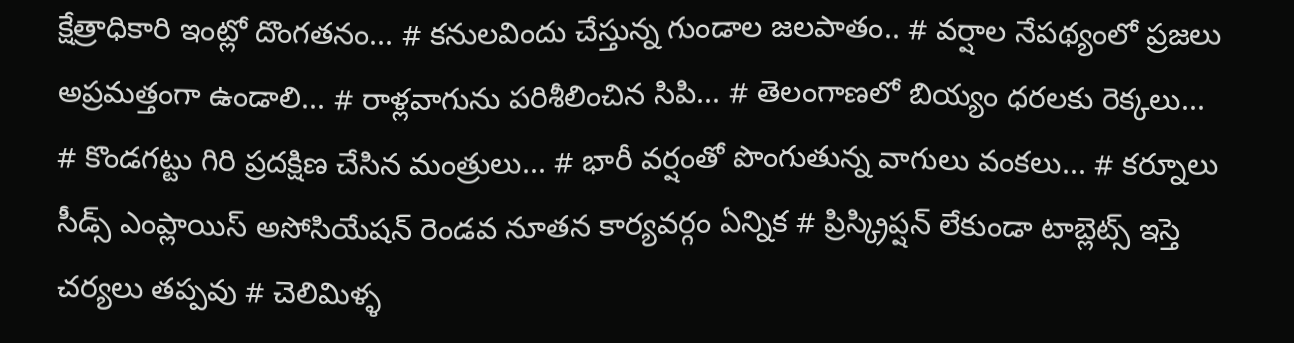క్షేత్రాధికారి ఇంట్లో దొంగతనం... # కనులవిందు చేస్తున్న గుండాల జలపాతం.. # వర్షాల నేపథ్యంలో ప్రజలు అప్రమత్తంగా ఉండాలి... # రాళ్లవాగును పరిశీలించిన సిపి... # తెలంగాణలో బియ్యం ధరలకు రెక్కలు... # కొండగట్టు గిరి ప్రదక్షిణ చేసిన మంత్రులు... # భారీ వర్షంతో పొంగుతున్న వాగులు వంకలు... # కర్నూలు సీడ్స్ ఎంప్లాయిస్ అసోసియేషన్ రెండవ నూతన కార్యవర్గం ఏన్నిక # ప్రిస్క్రిప్షన్ లేకుండా టాబ్లెట్స్ ఇస్తె చర్యలు తప్పవు # చెలిమిళ్ళ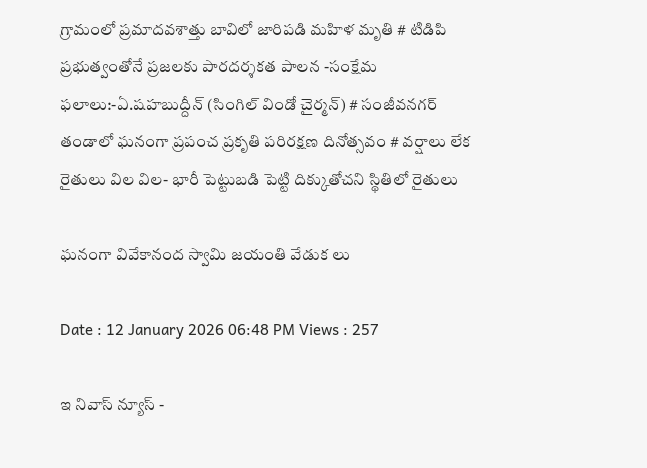గ్రామంలో ప్రమాదవశాత్తు బావిలో జారిపడి మహిళ మృతి # టిడిపి ప్రభుత్వంతోనే ప్రజలకు పారదర్శకత పాలన -సంక్షేమ ఫలాలు:-ఏ.షహబుద్దీన్ (సింగిల్ విండో చైర్మన్) # సంజీవనగర్ తండాలో ఘనంగా ప్రపంచ ప్రకృతి పరిరక్షణ దినోత్సవం # వర్షాలు లేక రైతులు విల విల- భారీ పెట్టుబడి పెట్టి దిక్కుతోచని స్థితిలో రైతులు

ఘనంగా వివేకానంద స్వామి జయంతి వేడుక లు

Date : 12 January 2026 06:48 PM Views : 257

ఇ నివాస్ న్యూస్ -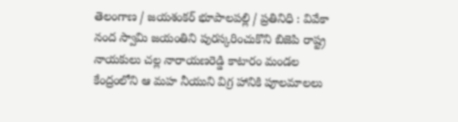తెలంగాణ / జయశంకర్ భూపాలపల్లి / ప్రతినిధి : వివేకా నంద స్వామి జయంతిని పురస్కరించుకొని బిజెపి రాష్ట్ర నాయకులు చల్ల నారాయణరెడ్డి కాటారం మండల కేంద్రంలోని ఆ మహ నీయుని విగ్ర హానికి పూలమాలలు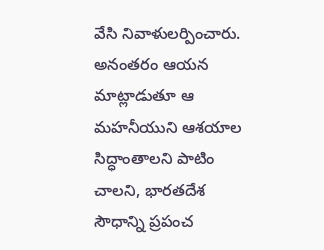వేసి నివాళులర్పించారు. అనంతరం ఆయన మాట్లాడుతూ ఆ మహనీయుని ఆశయాల సిద్ధాంతాలని పాటిం చాలని, భారతదేశ సౌధాన్ని ప్రపంచ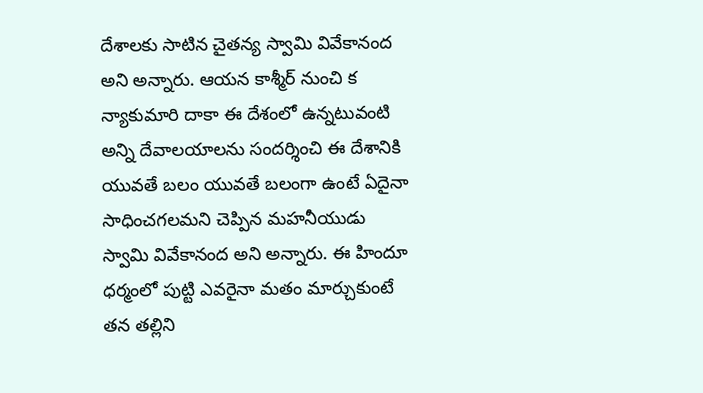దేశాలకు సాటిన చైతన్య స్వామి వివేకానంద అని అన్నారు. ఆయన కాశ్మీర్ నుంచి క న్యాకుమారి దాకా ఈ దేశంలో ఉన్నటువంటి అన్ని దేవాలయాలను సందర్శించి ఈ దేశానికి యువతే బలం యువతే బలంగా ఉంటే ఏదైనా సాధించగలమని చెప్పిన మహనీయుడు స్వామి వివేకానంద అని అన్నారు. ఈ హిందూ ధర్మంలో పుట్టి ఎవరైనా మతం మార్చుకుంటే తన తల్లిని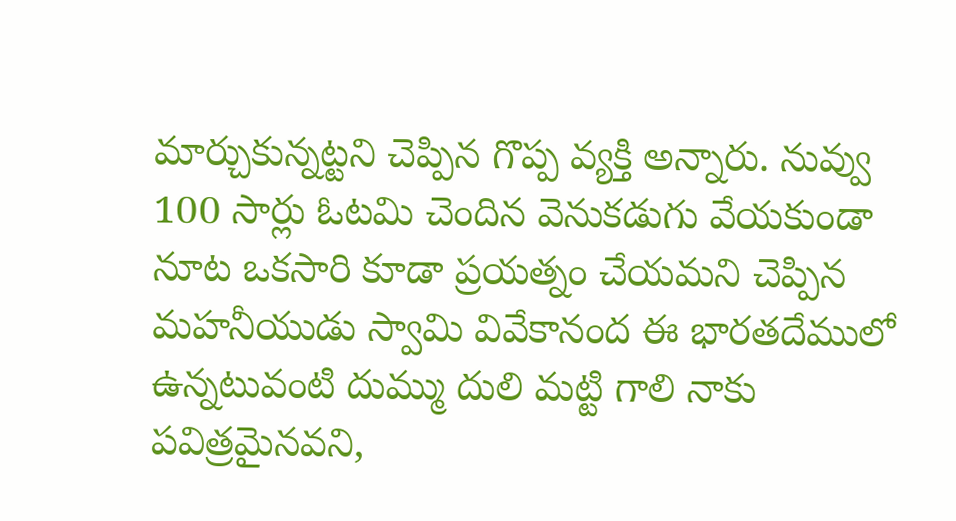మార్చుకున్నట్టని చెప్పిన గొప్ప వ్యక్తి అన్నారు. నువ్వు 100 సార్లు ఓటమి చెందిన వెనుకడుగు వేయకుండా నూట ఒకసారి కూడా ప్రయత్నం చేయమని చెప్పిన మహనీయుడు స్వామి వివేకానంద ఈ భారతదేములో ఉన్నటువంటి దుమ్ము దులి మట్టి గాలి నాకు పవిత్రమైనవని,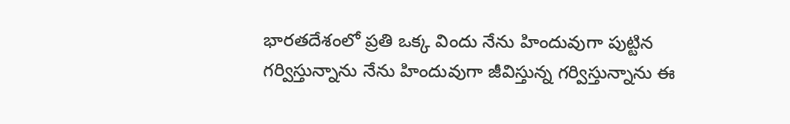భారతదేశంలో ప్రతి ఒక్క విందు నేను హిందువుగా పుట్టిన గర్విస్తున్నాను నేను హిందువుగా జీవిస్తున్న గర్విస్తున్నాను ఈ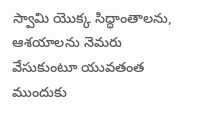స్వామి యొక్క సిద్ధాంతాలను, ఆశయాలను నెమరు వేసుకుంటూ యువతంత ముందుకు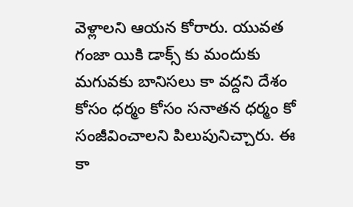వెళ్లాలని ఆయన కోరారు. యువత గంజా యికి డాక్స్ కు మందుకు మగువకు బానిసలు కా వద్దని దేశం కోసం ధర్మం కోసం సనాతన ధర్మం కో సంజీవించాలని పిలుపునిచ్చారు. ఈ కా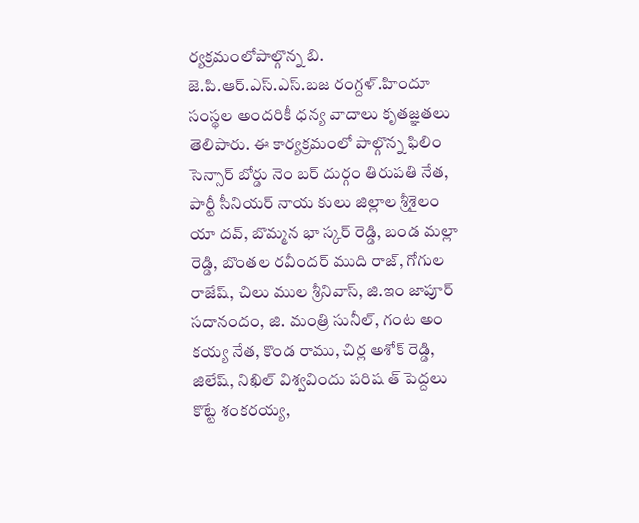ర్యక్రమంలోపాల్గొన్న బి. జె.పి.ఆర్.ఎస్.ఎస్.బజ రంగ్దళ్.హిందూ సంస్థల అందరికీ ధన్య వాదాలు కృతజ్ఞతలు తెలిపారు. ఈ కార్యక్రమంలో పాల్గొన్న ఫిలిం సెన్సార్ బోర్డు నెం బర్ దుర్గం తిరుపతి నేత, పార్టీ సీనియర్ నాయ కులు జిల్లాల శ్రీశైలం యా దవ్, బొమ్మన భా స్కర్ రెడ్డి, బండ మల్లా రెడ్డి, బొంతల రవీందర్ ముది రాజ్, గోగుల రాజేష్, చిలు ముల శ్రీనివాస్, జి.ఇం జాపూర్ సదానందం, జి. మంత్రి సునీల్, గంట అం కయ్య నేత, కొండ రాము, చిర్ల అశోక్ రెడ్డి, జిలేష్, నిఖిల్ విశ్వవిందు పరిష త్ పెద్దలు కొట్టే శంకరయ్య,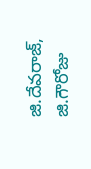జి.దేవరాజ్, జి.గౌరోజు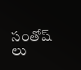సంతోష్ లు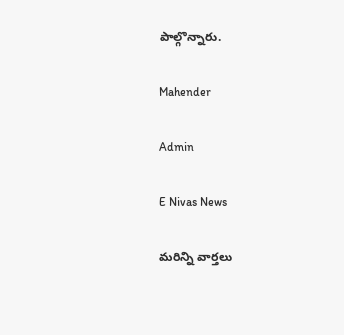పాల్గొన్నారు.

Mahender

Admin

E Nivas News

మరిన్ని వార్తలు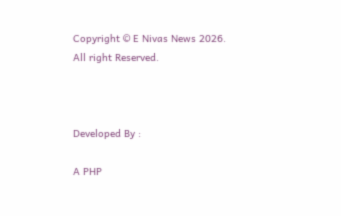Copyright © E Nivas News 2026. All right Reserved.



Developed By :

A PHP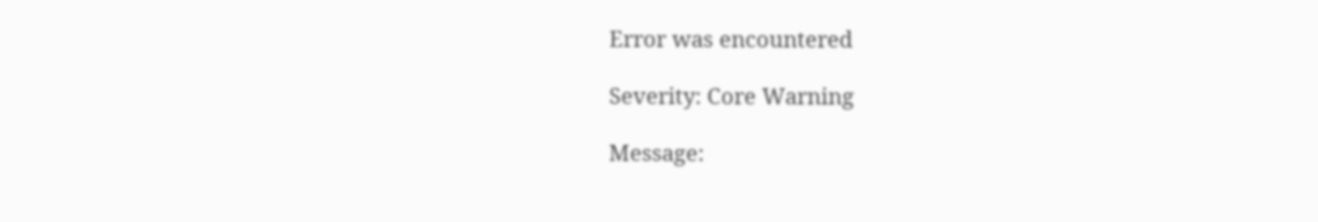Error was encountered

Severity: Core Warning

Message: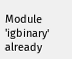Module 'igbinary' already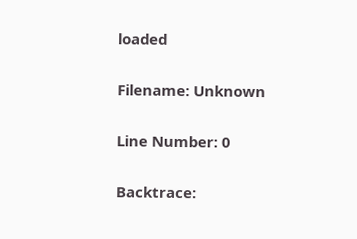loaded

Filename: Unknown

Line Number: 0

Backtrace: